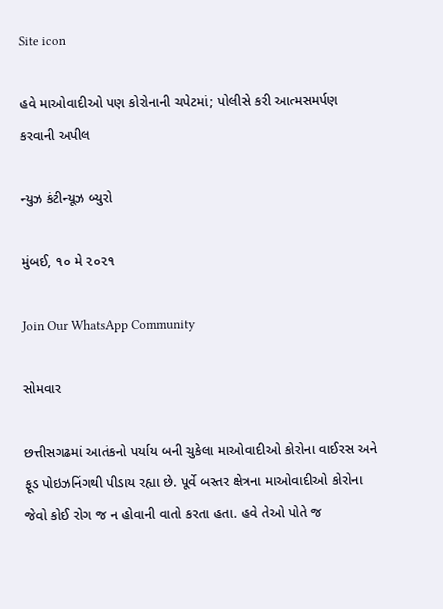Site icon

હવે માઓવાદીઓ પણ કોરોનાની ચપેટમાં; પોલીસે કરી આત્મસમર્પણ કરવાની અપીલ

ન્યુઝ કંટીન્યૂઝ બ્યુરો

મુંબઈ, ૧૦ મે ૨૦૨૧

Join Our WhatsApp Community

સોમવાર

છત્તીસગઢમાં આતંકનો પર્યાય બની ચુકેલા માઓવાદીઓ કોરોના વાઈરસ અને ફૂડ પોઇઝનિંગથી પીડાય રહ્યા છે. પૂર્વે બસ્તર ક્ષેત્રના માઓવાદીઓ કોરોના જેવો કોઈ રોગ જ ન હોવાની વાતો કરતા હતા. હવે તેઓ પોતે જ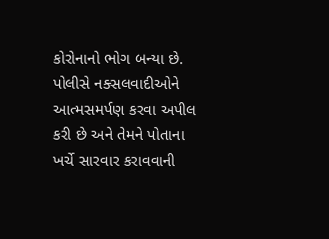કોરોનાનો ભોગ બન્યા છે. પોલીસે નક્સલવાદીઓને આત્મસમર્પણ કરવા અપીલ કરી છે અને તેમને પોતાના ખર્ચે સારવાર કરાવવાની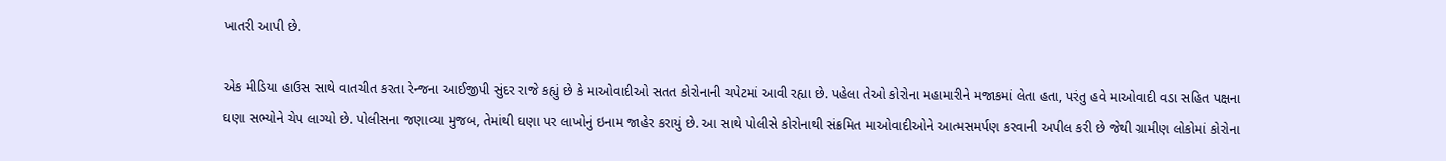ખાતરી આપી છે.

એક મીડિયા હાઉસ સાથે વાતચીત કરતા રેન્જના આઈજીપી સુંદર રાજે કહ્યું છે કે માઓવાદીઓ સતત કોરોનાની ચપેટમાં આવી રહ્યા છે. પહેલા તેઓ કોરોના મહામારીને મજાકમાં લેતા હતા, પરંતુ હવે માઓવાદી વડા સહિત પક્ષના ઘણા સભ્યોને ચેપ લાગ્યો છે. પોલીસના જણાવ્યા મુજબ, તેમાંથી ઘણા પર લાખોનું ઇનામ જાહેર કરાયું છે. આ સાથે પોલીસે કોરોનાથી સંક્રમિત માઓવાદીઓને આત્મસમર્પણ કરવાની અપીલ કરી છે જેથી ગ્રામીણ લોકોમાં કોરોના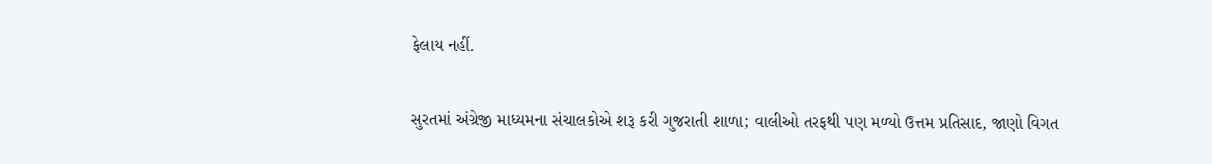ફેલાય નહીં.

સુરતમાં અંગ્રેજી માધ્યમના સંચાલકોએ શરૂ કરી ગુજરાતી શાળા; વાલીઓ તરફથી પણ મળ્યો ઉત્તમ પ્રતિસાદ, જાણો વિગત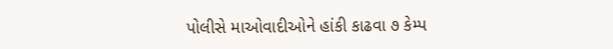પોલીસે માઓવાદીઓને હાંકી કાઢવા ૭ કેમ્પ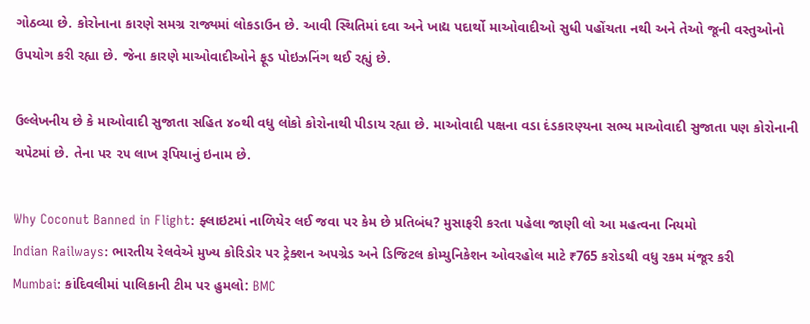ગોઠવ્યા છે. કોરોનાના કારણે સમગ્ર રાજ્યમાં લોકડાઉન છે. આવી સ્થિતિમાં દવા અને ખાદ્ય પદાર્થો માઓવાદીઓ સુધી પહોંચતા નથી અને તેઓ જૂની વસ્તુઓનો ઉપયોગ કરી રહ્યા છે. જેના કારણે માઓવાદીઓને ફૂડ પોઇઝનિંગ થઈ રહ્યું છે.

ઉલ્લેખનીય છે કે માઓવાદી સુજાતા સહિત ૪૦થી વધુ લોકો કોરોનાથી પીડાય રહ્યા છે. માઓવાદી પક્ષના વડા દંડકારણ્યના સભ્ય માઓવાદી સુજાતા પણ કોરોનાની ચપેટમાં છે. તેના પર ૨૫ લાખ રૂપિયાનું ઇનામ છે.

Why Coconut Banned in Flight: ફ્લાઇટમાં નાળિયેર લઈ જવા પર કેમ છે પ્રતિબંધ? મુસાફરી કરતા પહેલા જાણી લો આ મહત્વના નિયમો
Indian Railways: ભારતીય રેલવેએ મુખ્ય કોરિડોર પર ટ્રેક્શન અપગ્રેડ અને ડિજિટલ કોમ્યુનિકેશન ઓવરહોલ માટે ₹765 કરોડથી વધુ રકમ મંજૂર કરી
Mumbai: કાંદિવલીમાં પાલિકાની ટીમ પર હુમલો: BMC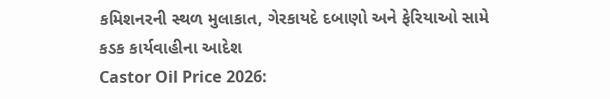કમિશનરની સ્થળ મુલાકાત, ગેરકાયદે દબાણો અને ફેરિયાઓ સામે કડક કાર્યવાહીના આદેશ
Castor Oil Price 2026: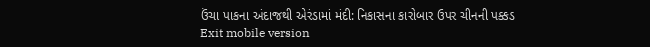ઉંચા પાકના અંદાજથી એરંડામાં મંદી: નિકાસના કારોબાર ઉપર ચીનની પક્કડ
Exit mobile version